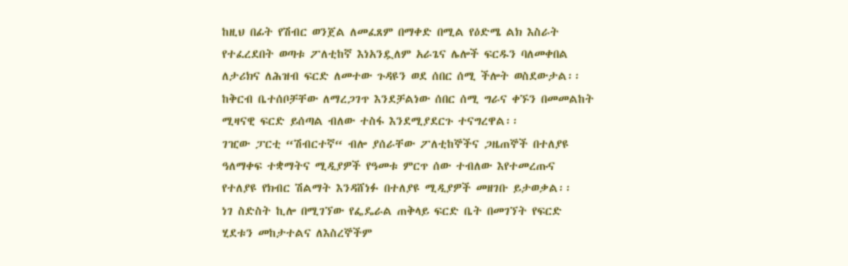ከዚህ በፊት የሽብር ወንጀል ለመፈጸም በማቀድ በሚል የዕድሜ ልክ እስራት የተፈረደበት ወጣቱ ፖለቲከኛ እነአንዷለም አራጌና ሌሎች ፍርዱን ባለመቀበል ለታሪክና ለሕዝብ ፍርድ ለመተው ጉዳዩን ወደ ሰበር ሰሚ ችሎት ወስደውታል፡፡ ከቅርብ ቤተሰቦቻቸው ለማረጋገጥ እንደቻልነው ሰበር ሰሚ ግራና ቀኙን በመመልከት ሚዛናዊ ፍርድ ይሰጣል ብለው ተስፋ እንደሚያደርጉ ተናግረዋል፡፡
ገዢው ፓርቲ “ሽብርተኛ“ ብሎ ያሰራቸው ፖለቲከኞችና ጋዜጠኞች በተለያዩ ዓለማቀፍ ተቋማትና ሚዲያዎች የዓመቱ ምርጥ ሰው ተብለው እየተመረጡና የተለያዩ የክብር ሽልማት እንዳሸነፉ በተለያዩ ሚዲያዎች መዘገቡ ይታወቃል፡፡
ነገ ስድስት ኪሎ በሚገኘው የፌዴራል ጠቅላይ ፍርድ ቤት በመገኘት የፍርድ ሂደቱን መከታተልና ለእስረኞችም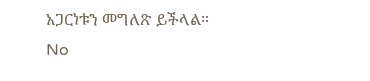አጋርነቱን መግለጽ ይችላል።
No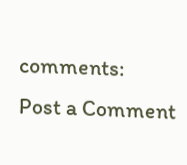comments:
Post a Comment